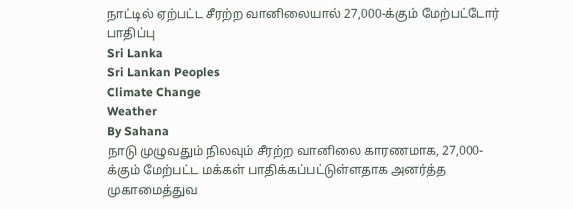நாட்டில் ஏற்பட்ட சீரற்ற வானிலையால் 27,000-க்கும் மேற்பட்டோர் பாதிப்பு
Sri Lanka
Sri Lankan Peoples
Climate Change
Weather
By Sahana
நாடு முழுவதும் நிலவும் சீரற்ற வானிலை காரணமாக, 27,000-க்கும் மேற்பட்ட மக்கள் பாதிக்கப்பட்டுள்ளதாக அனர்த்த முகாமைத்துவ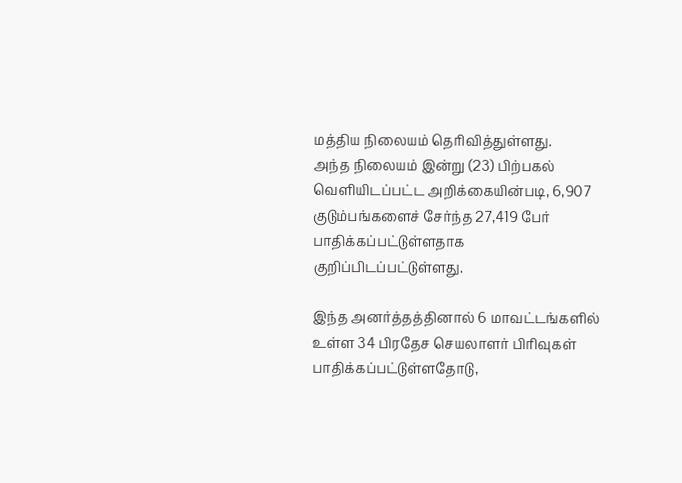மத்திய நிலையம் தெரிவித்துள்ளது.
அந்த நிலையம் இன்று (23) பிற்பகல் வெளியிடப்பட்ட அறிக்கையின்படி, 6,907 குடும்பங்களைச் சேர்ந்த 27,419 பேர் பாதிக்கப்பட்டுள்ளதாக குறிப்பிடப்பட்டுள்ளது.

இந்த அனர்த்தத்தினால் 6 மாவட்டங்களில் உள்ள 34 பிரதேச செயலாளர் பிரிவுகள் பாதிக்கப்பட்டுள்ளதோடு,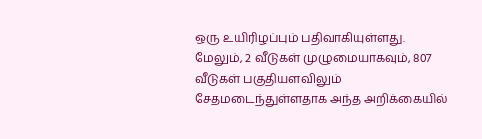ஒரு உயிரிழப்பும் பதிவாகியுள்ளது.
மேலும், 2 வீடுகள் முழுமையாகவும், 807 வீடுகள் பகுதியளவிலும் சேதமடைந்துள்ளதாக அந்த அறிக்கையில்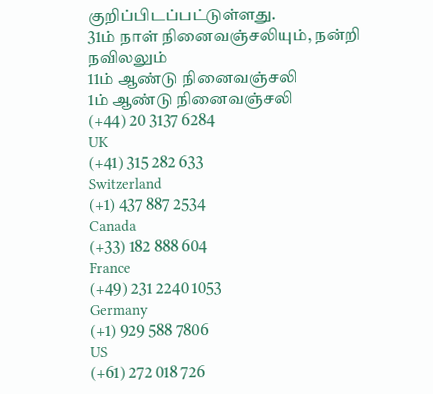குறிப்பிடப்பட்டுள்ளது.
31ம் நாள் நினைவஞ்சலியும், நன்றி நவிலலும்
11ம் ஆண்டு நினைவஞ்சலி
1ம் ஆண்டு நினைவஞ்சலி
(+44) 20 3137 6284
UK
(+41) 315 282 633
Switzerland
(+1) 437 887 2534
Canada
(+33) 182 888 604
France
(+49) 231 2240 1053
Germany
(+1) 929 588 7806
US
(+61) 272 018 726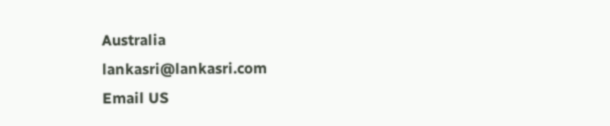Australia
lankasri@lankasri.com
Email US